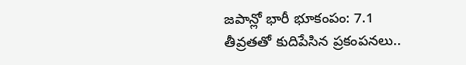జపాన్లో భారీ భూకంపం: 7.1 తీవ్రతతో కుదిపేసిన ప్రకంపనలు..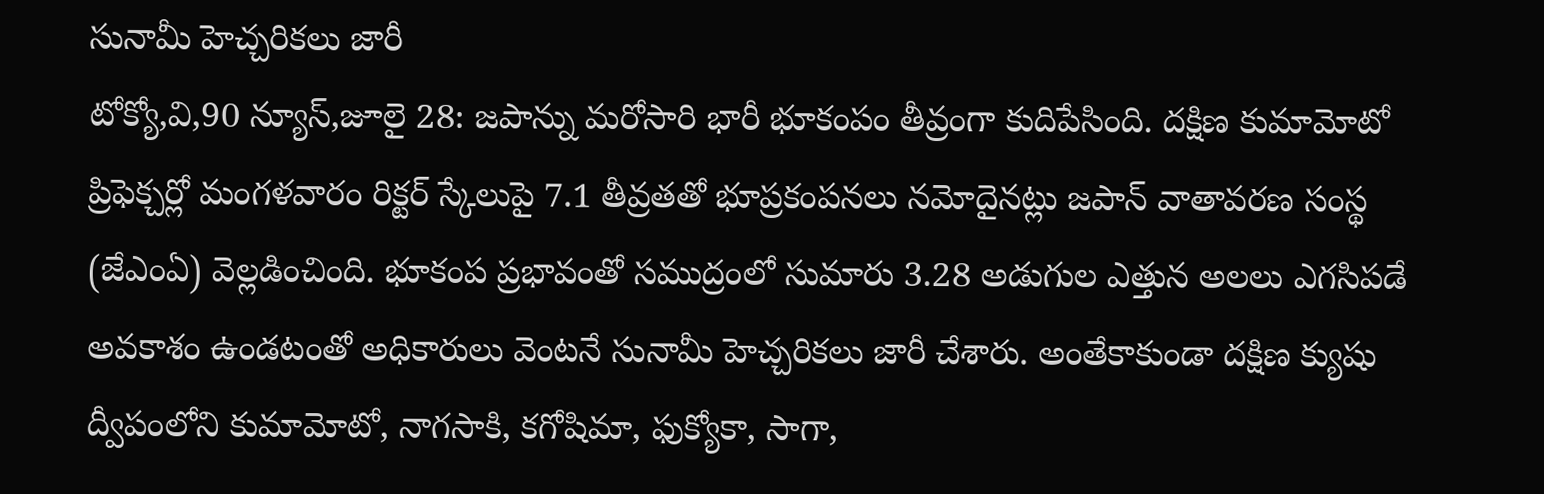సునామీ హెచ్చరికలు జారీ
టోక్యో,వి,90 న్యూస్,జూలై 28: జపాన్ను మరోసారి భారీ భూకంపం తీవ్రంగా కుదిపేసింది. దక్షిణ కుమామోటో ప్రిఫెక్చర్లో మంగళవారం రిక్టర్ స్కేలుపై 7.1 తీవ్రతతో భూప్రకంపనలు నమోదైనట్లు జపాన్ వాతావరణ సంస్థ (జేఎంఏ) వెల్లడించింది. భూకంప ప్రభావంతో సముద్రంలో సుమారు 3.28 అడుగుల ఎత్తున అలలు ఎగసిపడే అవకాశం ఉండటంతో అధికారులు వెంటనే సునామీ హెచ్చరికలు జారీ చేశారు. అంతేకాకుండా దక్షిణ క్యుషు ద్వీపంలోని కుమామోటో, నాగసాకి, కగోషిమా, ఫుక్యోకా, సాగా,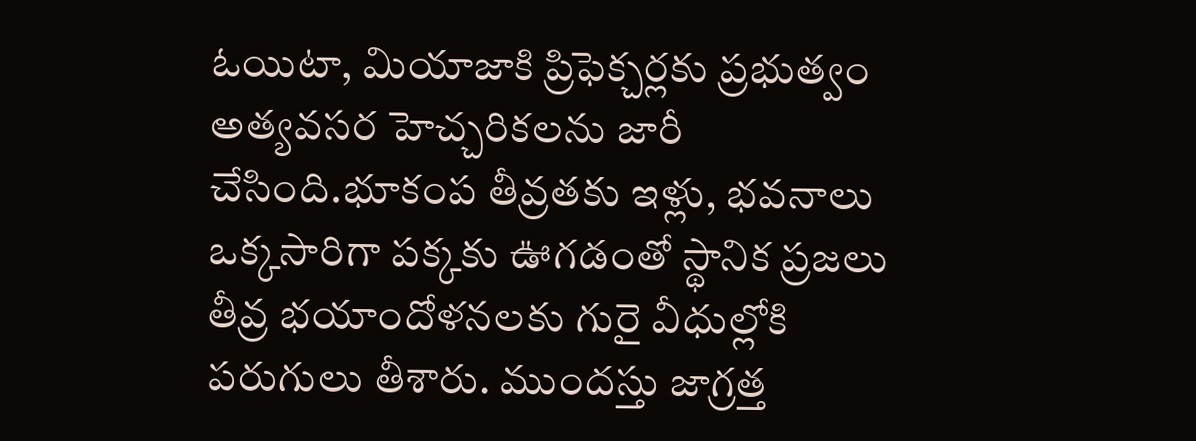ఓయిటా, మియాజాకి ప్రిఫెక్చర్లకు ప్రభుత్వం అత్యవసర హెచ్చరికలను జారీ చేసింది.భూకంప తీవ్రతకు ఇళ్లు, భవనాలు ఒక్కసారిగా పక్కకు ఊగడంతో స్థానిక ప్రజలు తీవ్ర భయాందోళనలకు గురై వీధుల్లోకి పరుగులు తీశారు. ముందస్తు జాగ్రత్త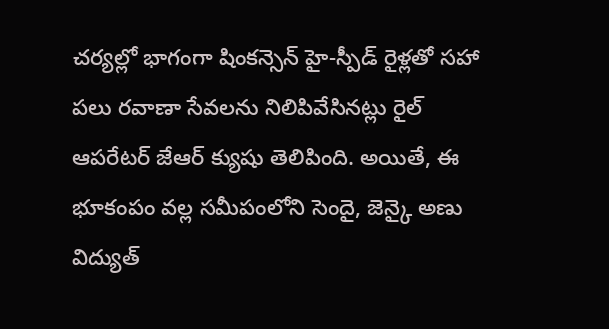చర్యల్లో భాగంగా షింకన్సెన్ హై-స్పీడ్ రైళ్లతో సహా పలు రవాణా సేవలను నిలిపివేసినట్లు రైల్ ఆపరేటర్ జేఆర్ క్యుషు తెలిపింది. అయితే, ఈ భూకంపం వల్ల సమీపంలోని సెందై, జెన్కై అణు విద్యుత్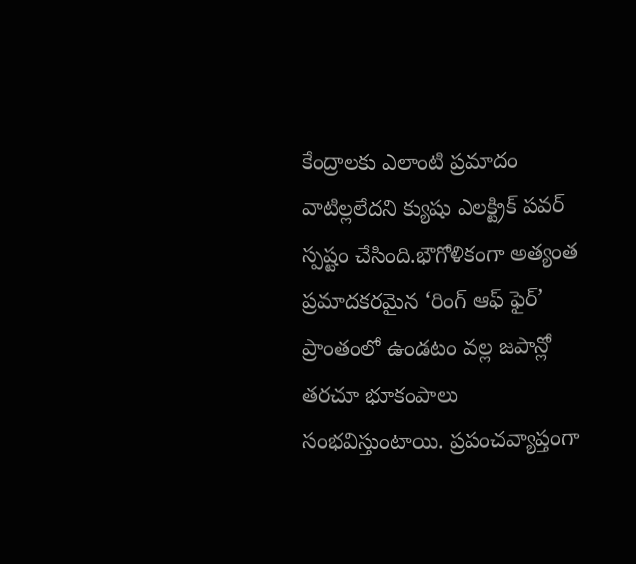కేంద్రాలకు ఎలాంటి ప్రమాదం వాటిల్లలేదని క్యుషు ఎలక్ట్రిక్ పవర్ స్పష్టం చేసింది.భౌగోళికంగా అత్యంత ప్రమాదకరమైన ‘రింగ్ ఆఫ్ ఫైర్’ ప్రాంతంలో ఉండటం వల్ల జపాన్లో తరచూ భూకంపాలు సంభవిస్తుంటాయి. ప్రపంచవ్యాప్తంగా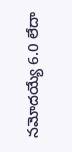నమోదయ్యే 6.0 లేదా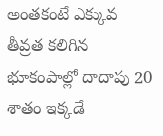అంతకంటే ఎక్కువ తీవ్రత కలిగిన భూకంపాల్లో దాదాపు 20 శాతం ఇక్కడే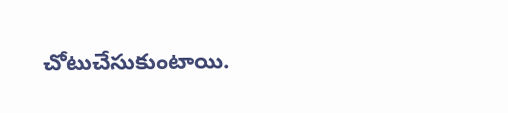చోటుచేసుకుంటాయి.